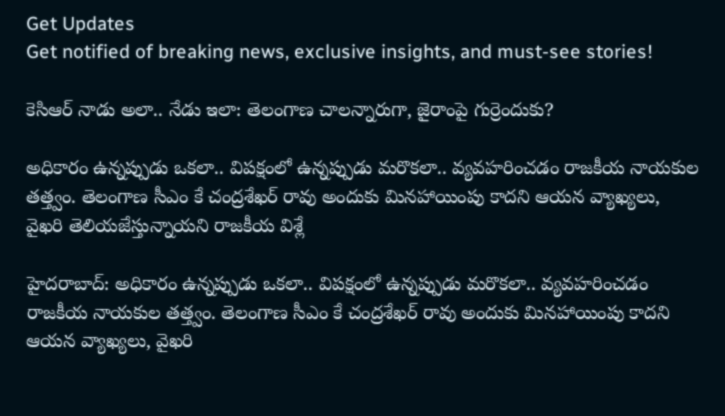Get Updates
Get notified of breaking news, exclusive insights, and must-see stories!

కెసిఆర్ నాడు అలా.. నేడు ఇలా: తెలంగాణ చాలన్నారుగా, జైరాంపై గుర్రెందుకు?

అధికారం ఉన్నప్పుడు ఒకలా.. విపక్షంలో ఉన్నప్పుడు మరొకలా.. వ్యవహరించడం రాజకీయ నాయకుల తత్త్వం. తెలంగాణ సీఎం కే చంద్రశేఖర్ రావు అందుకు మినహాయింపు కాదని ఆయన వ్యాఖ్యలు, వైఖరి తెలియజేస్తున్నాయని రాజకీయ విశ్లే

హైదరాబాద్: అధికారం ఉన్నప్పుడు ఒకలా.. విపక్షంలో ఉన్నప్పుడు మరొకలా.. వ్యవహరించడం రాజకీయ నాయకుల తత్త్వం. తెలంగాణ సీఎం కే చంద్రశేఖర్ రావు అందుకు మినహాయింపు కాదని ఆయన వ్యాఖ్యలు, వైఖరి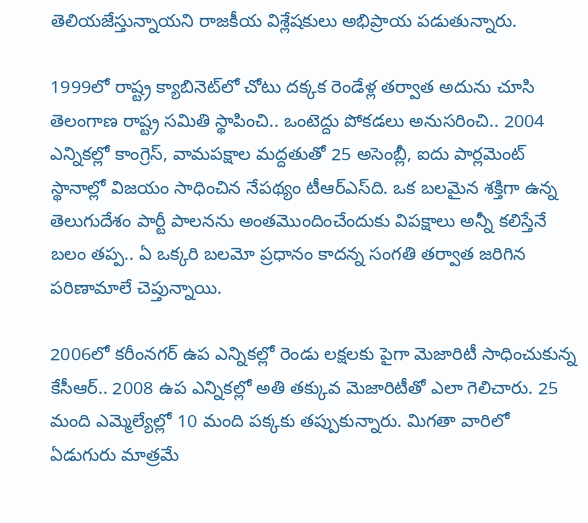తెలియజేస్తున్నాయని రాజకీయ విశ్లేషకులు అభిప్రాయ పడుతున్నారు.

1999లో రాష్ట్ర క్యాబినెట్‌లో చోటు దక్కక రెండేళ్ల తర్వాత అదును చూసి తెలంగాణ రాష్ట్ర సమితి స్థాపించి.. ఒంటెద్దు పోకడలు అనుసరించి.. 2004 ఎన్నికల్లో కాంగ్రెస్, వామపక్షాల మద్దతుతో 25 అసెంబ్లీ, ఐదు పార్లమెంట్ స్థానాల్లో విజయం సాధించిన నేపథ్యం టీఆర్ఎస్‌ది. ఒక బలమైన శక్తిగా ఉన్న తెలుగుదేశం పార్టీ పాలనను అంతమొందించేందుకు విపక్షాలు అన్నీ కలిస్తేనే బలం తప్ప.. ఏ ఒక్కరి బలమో ప్రధానం కాదన్న సంగతి తర్వాత జరిగిన పరిణామాలే చెప్తున్నాయి.

2006లో కరీంనగర్ ఉప ఎన్నికల్లో రెండు లక్షలకు పైగా మెజారిటీ సాధించుకున్న కేసీఆర్.. 2008 ఉప ఎన్నికల్లో అతి తక్కువ మెజారిటీతో ఎలా గెలిచారు. 25 మంది ఎమ్మెల్యేల్లో 10 మంది పక్కకు తప్పుకున్నారు. మిగతా వారిలో ఏడుగురు మాత్రమే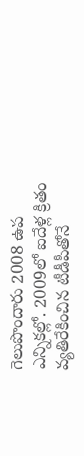గెలుపొందారు 2008 ఉప ఎన్నికల్లో. 2009లో ఐదేళ్ల క్రితం వ్యతిరేకించిన టీడీపీతోనే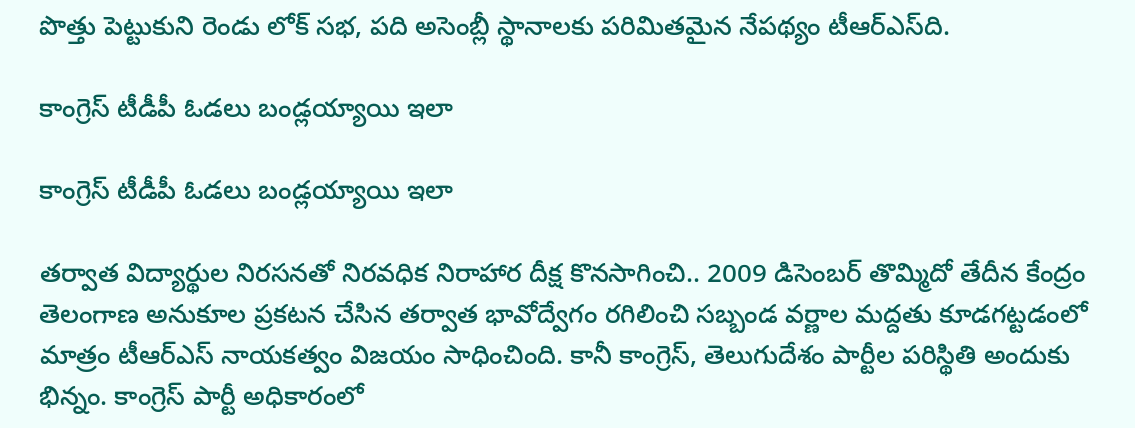పొత్తు పెట్టుకుని రెండు లోక్ సభ, పది అసెంబ్లీ స్థానాలకు పరిమితమైన నేపథ్యం టీఆర్ఎస్‌ది.

కాంగ్రెస్ టీడీపీ ఓడలు బండ్లయ్యాయి ఇలా

కాంగ్రెస్ టీడీపీ ఓడలు బండ్లయ్యాయి ఇలా

తర్వాత విద్యార్థుల నిరసనతో నిరవధిక నిరాహార దీక్ష కొనసాగించి.. 2009 డిసెంబర్ తొమ్మిదో తేదీన కేంద్రం తెలంగాణ అనుకూల ప్రకటన చేసిన తర్వాత భావోద్వేగం రగిలించి సబ్బండ వర్ణాల మద్దతు కూడగట్టడంలో మాత్రం టీఆర్ఎస్ నాయకత్వం విజయం సాధించింది. కానీ కాంగ్రెస్, తెలుగుదేశం పార్టీల పరిస్థితి అందుకు భిన్నం. కాంగ్రెస్ పార్టీ అధికారంలో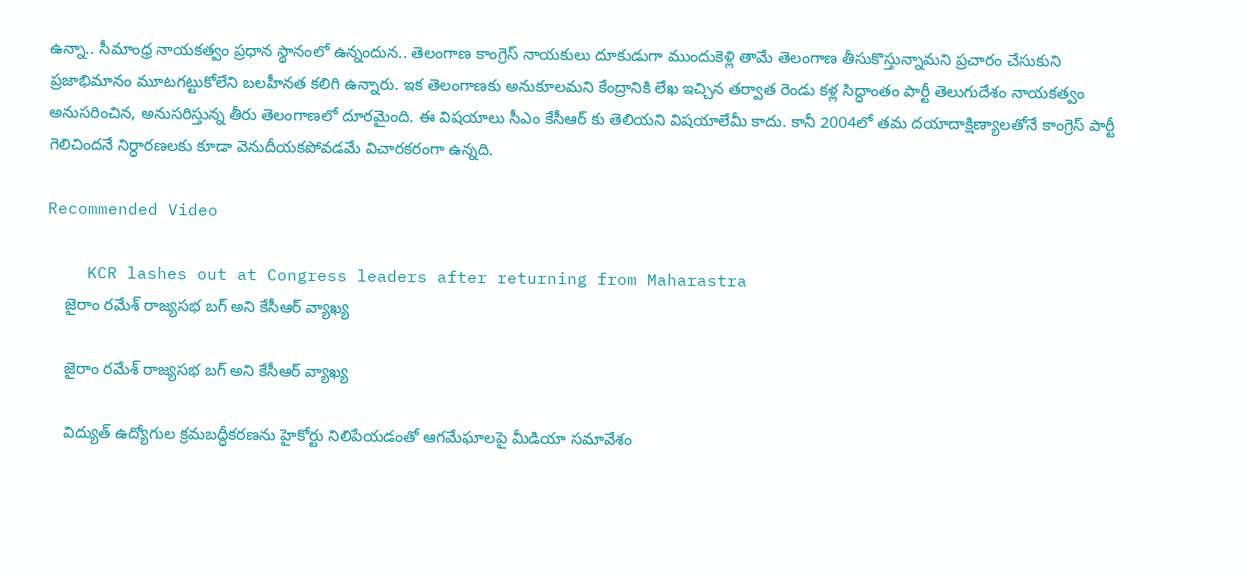ఉన్నా.. సీమాంధ్ర నాయకత్వం ప్రధాన స్థానంలో ఉన్నందున.. తెలంగాణ కాంగ్రెస్ నాయకులు దూకుడుగా ముందుకెళ్లి తామే తెలంగాణ తీసుకొస్తున్నామని ప్రచారం చేసుకుని ప్రజాభిమానం మూటగట్టుకోలేని బలహీనత కలిగి ఉన్నారు. ఇక తెలంగాణకు అనుకూలమని కేంద్రానికి లేఖ ఇచ్చిన తర్వాత రెండు కళ్ల సిద్ధాంతం పార్టీ తెలుగుదేశం నాయకత్వం అనుసరించిన, అనుసరిస్తున్న తీరు తెలంగాణలో దూరమైంది. ఈ విషయాలు సీఎం కేసీఆర్ కు తెలియని విషయాలేమీ కాదు. కానీ 2004లో తమ దయాదాక్షిణ్యాలతోనే కాంగ్రెస్ పార్టీ గెలిచిందనే నిర్ధారణలకు కూడా వెనుదీయకపోవడమే విచారకరంగా ఉన్నది.

Recommended Video

    KCR lashes out at Congress leaders after returning from Maharastra
    జైరాం రమేశ్ రాజ్యసభ బగ్ అని కేసీఆర్ వ్యాఖ్య

    జైరాం రమేశ్ రాజ్యసభ బగ్ అని కేసీఆర్ వ్యాఖ్య

    విద్యుత్ ఉద్యోగుల క్రమబద్ధీకరణను హైకోర్టు నిలిపేయడంతో ఆగమేఘాలపై మీడియా సమావేశం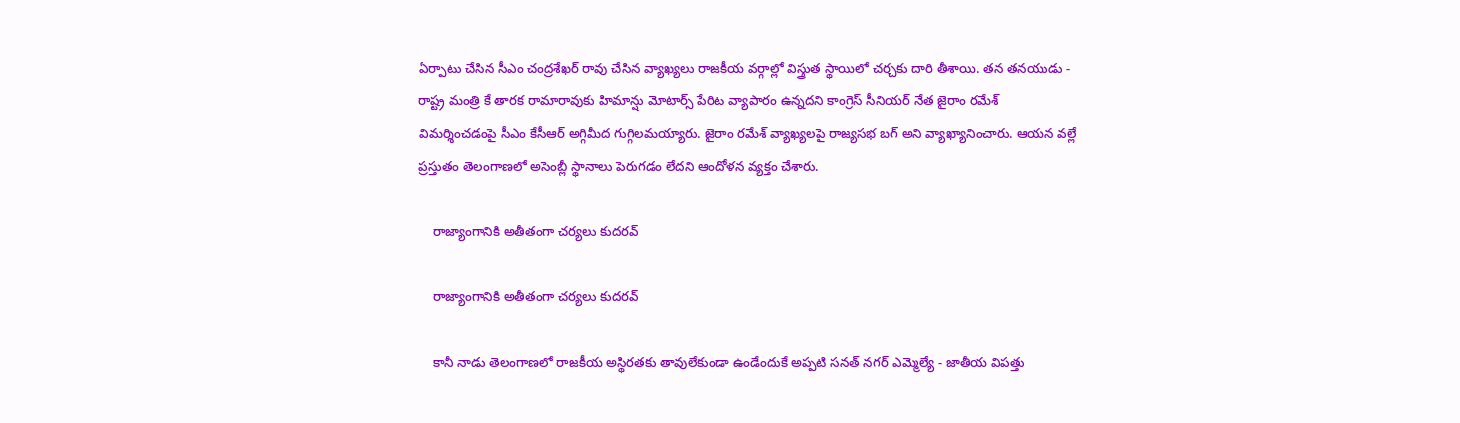ఏర్పాటు చేసిన సీఎం చంద్రశేఖర్ రావు చేసిన వ్యాఖ్యలు రాజకీయ వర్గాల్లో విస్త్రుత స్థాయిలో చర్చకు దారి తీశాయి. తన తనయుడు - రాష్ట్ర మంత్రి కే తారక రామారావుకు హిమాన్షు మోటార్స్ పేరిట వ్యాపారం ఉన్నదని కాంగ్రెస్ సీనియర్ నేత జైరాం రమేశ్ విమర్శించడంపై సీఎం కేసీఆర్ అగ్గిమీద గుగ్గిలమయ్యారు. జైరాం రమేశ్ వ్యాఖ్యలపై రాజ్యసభ బగ్ అని వ్యాఖ్యానించారు. ఆయన వల్లే ప్రస్తుతం తెలంగాణలో అసెంబ్లీ స్థానాలు పెరుగడం లేదని ఆందోళన వ్యక్తం చేశారు.

    రాజ్యాంగానికి అతీతంగా చర్యలు కుదరవ్

    రాజ్యాంగానికి అతీతంగా చర్యలు కుదరవ్

    కానీ నాడు తెలంగాణలో రాజకీయ అస్థిరతకు తావులేకుండా ఉండేందుకే అప్పటి సనత్ నగర్ ఎమ్మెల్యే - జాతీయ విపత్తు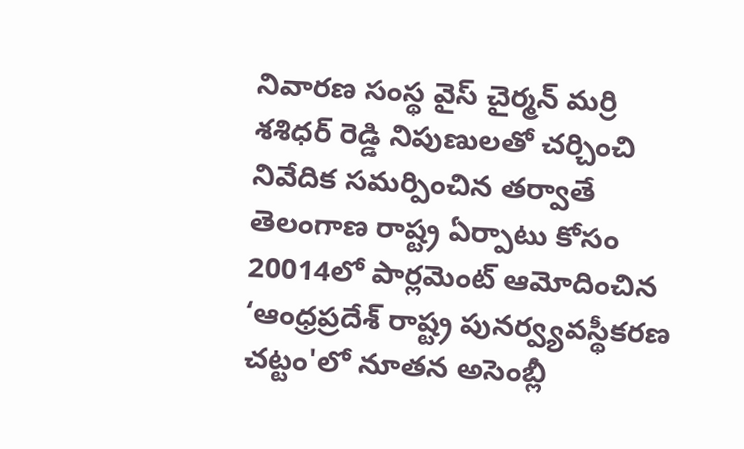నివారణ సంస్థ వైస్ చైర్మన్ మర్రి శశిధర్ రెడ్డి నిపుణులతో చర్చించి నివేదిక సమర్పించిన తర్వాతే తెలంగాణ రాష్ట్ర ఏర్పాటు కోసం 20014లో పార్లమెంట్ ఆమోదించిన ‘ఆంధ్రప్రదేశ్ రాష్ట్ర పునర్వ్యవస్థీకరణ చట్టం'లో నూతన అసెంబ్లీ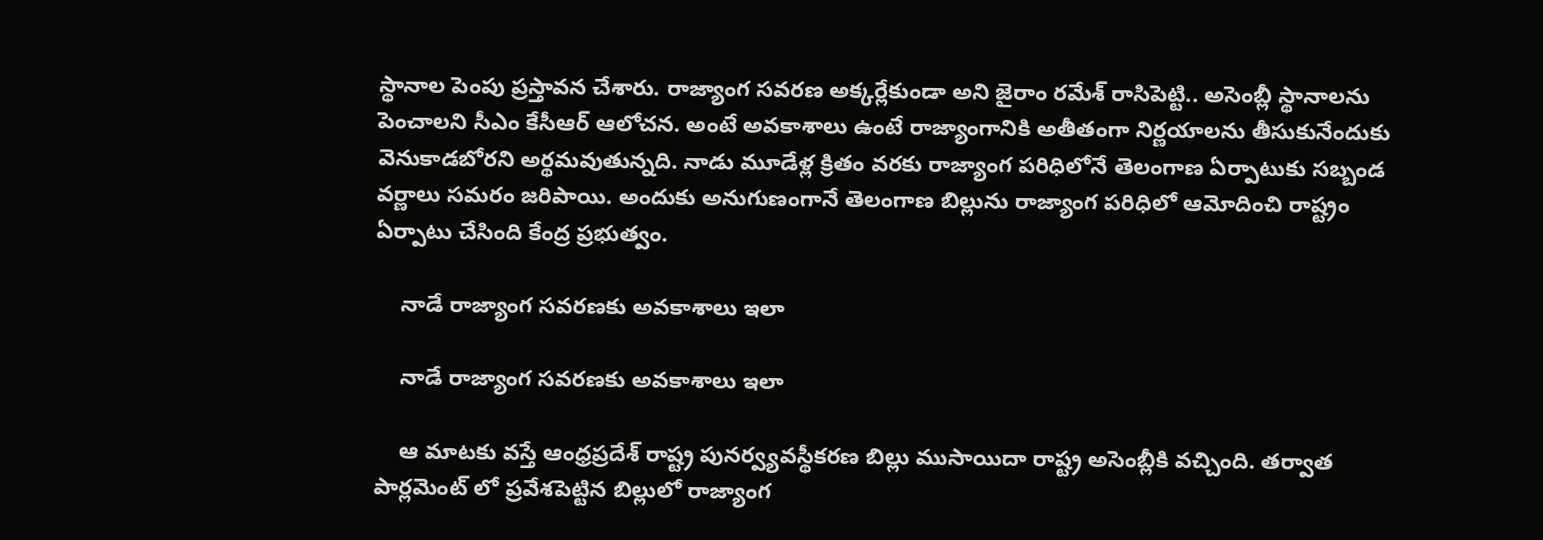స్థానాల పెంపు ప్రస్తావన చేశారు. రాజ్యాంగ సవరణ అక్కర్లేకుండా అని జైరాం రమేశ్ రాసిపెట్టి.. అసెంబ్లీ స్థానాలను పెంచాలని సీఎం కేసీఆర్ ఆలోచన. అంటే అవకాశాలు ఉంటే రాజ్యాంగానికి అతీతంగా నిర్ణయాలను తీసుకునేందుకు వెనుకాడబోరని అర్థమవుతున్నది. నాడు మూడేళ్ల క్రితం వరకు రాజ్యాంగ పరిధిలోనే తెలంగాణ ఏర్పాటుకు సబ్బండ వర్ణాలు సమరం జరిపాయి. అందుకు అనుగుణంగానే తెలంగాణ బిల్లును రాజ్యాంగ పరిధిలో ఆమోదించి రాష్ట్రం ఏర్పాటు చేసింది కేంద్ర ప్రభుత్వం.

    నాడే రాజ్యాంగ సవరణకు అవకాశాలు ఇలా

    నాడే రాజ్యాంగ సవరణకు అవకాశాలు ఇలా

    ఆ మాటకు వస్తే ఆంధ్రప్రదేశ్ రాష్ట్ర పునర్వ్యవస్థీకరణ బిల్లు ముసాయిదా రాష్ట్ర అసెంబ్లీకి వచ్చింది. తర్వాత పార్లమెంట్ లో ప్రవేశపెట్టిన బిల్లులో రాజ్యాంగ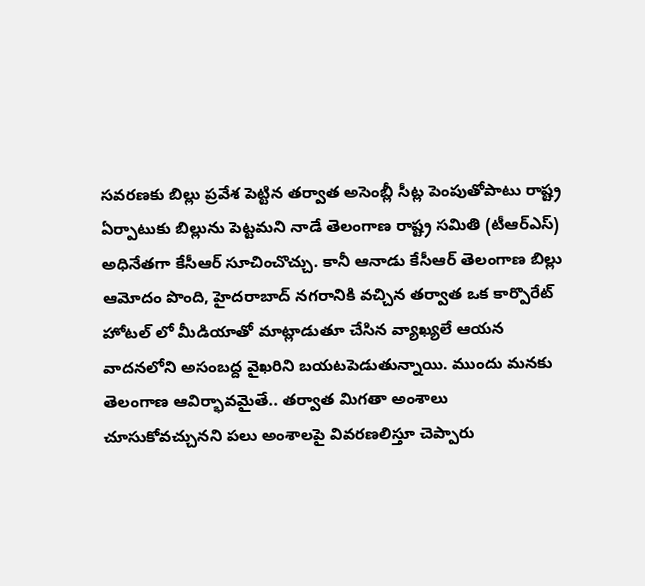సవరణకు బిల్లు ప్రవేశ పెట్టిన తర్వాత అసెంబ్లీ సీట్ల పెంపుతోపాటు రాష్ట్ర ఏర్పాటుకు బిల్లును పెట్టమని నాడే తెలంగాణ రాష్ట్ర సమితి (టీఆర్ఎస్) అధినేతగా కేసీఆర్ సూచించొచ్చు. కానీ ఆనాడు కేసీఆర్ తెలంగాణ బిల్లు ఆమోదం పొంది, హైదరాబాద్ నగరానికి వచ్చిన తర్వాత ఒక కార్పొరేట్ హోటల్ లో మీడియాతో మాట్లాడుతూ చేసిన వ్యాఖ్యలే ఆయన వాదనలోని అసంబద్ద వైఖరిని బయటపెడుతున్నాయి. ముందు మనకు తెలంగాణ ఆవిర్భావమైతే.. తర్వాత మిగతా అంశాలు చూసుకోవచ్చునని పలు అంశాలపై వివరణలిస్తూ చెప్పారు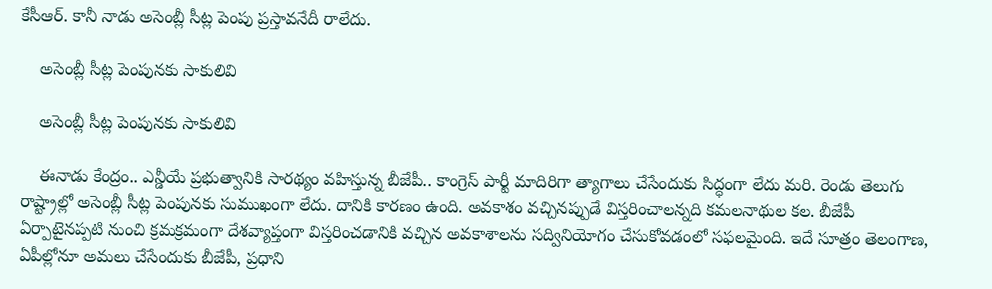కేసీఆర్. కానీ నాడు అసెంబ్లీ సీట్ల పెంపు ప్రస్తావనేదీ రాలేదు.

    అసెంబ్లీ సీట్ల పెంపునకు సాకులివి

    అసెంబ్లీ సీట్ల పెంపునకు సాకులివి

    ఈనాడు కేంద్రం.. ఎన్డీయే ప్రభుత్వానికి సారథ్యం వహిస్తున్న బీజేపీ.. కాంగ్రెస్ పార్టీ మాదిరిగా త్యాగాలు చేసేందుకు సిద్ధంగా లేదు మరి. రెండు తెలుగు రాష్ట్రాల్లో అసెంబ్లీ సీట్ల పెంపునకు సుముఖంగా లేదు. దానికి కారణం ఉంది. అవకాశం వచ్చినప్పుడే విస్తరించాలన్నది కమలనాథుల కల. బీజేపీ ఏర్పాటైనప్పటి నుంచి క్రమక్రమంగా దేశవ్యాప్తంగా విస్తరించడానికి వచ్చిన అవకాశాలను సద్వినియోగం చేసుకోవడంలో సఫలమైంది. ఇదే సూత్రం తెలంగాణ, ఏపీల్లోనూ అమలు చేసేందుకు బీజేపీ, ప్రధాని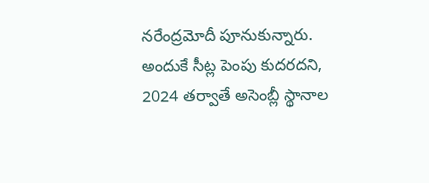నరేంద్రమోదీ పూనుకున్నారు. అందుకే సీట్ల పెంపు కుదరదని, 2024 తర్వాతే అసెంబ్లీ స్థానాల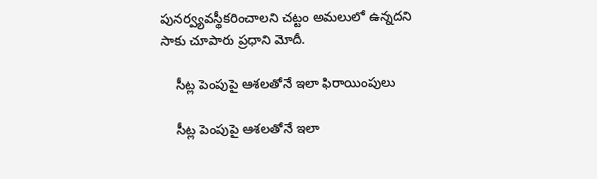పునర్వ్యవస్థీకరించాలని చట్టం అమలులో ఉన్నదని సాకు చూపారు ప్రధాని మోదీ.

    సీట్ల పెంపుపై ఆశలతోనే ఇలా ఫిరాయింపులు

    సీట్ల పెంపుపై ఆశలతోనే ఇలా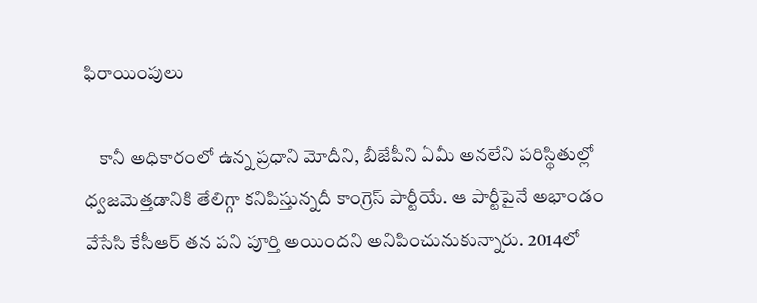ఫిరాయింపులు

    కానీ అధికారంలో ఉన్న ప్రధాని మోదీని, బీజేపీని ఏమీ అనలేని పరిస్థితుల్లో ధ్వజమెత్తడానికి తేలిగ్గా కనిపిస్తున్నదీ కాంగ్రెస్ పార్టీయే. ఆ పార్టీపైనే అభాండం వేసేసి కేసీఆర్ తన పని పూర్తి అయిందని అనిపించునుకున్నారు. 2014లో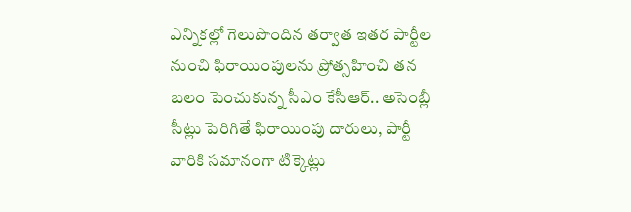ఎన్నికల్లో గెలుపొందిన తర్వాత ఇతర పార్టీల నుంచి ఫిరాయింపులను ప్రోత్సహించి తన బలం పెంచుకున్న సీఎం కేసీఆర్.. అసెంబ్లీ సీట్లు పెరిగితే ఫిరాయింపు దారులు, పార్టీ వారికి సమానంగా టిక్కెట్లు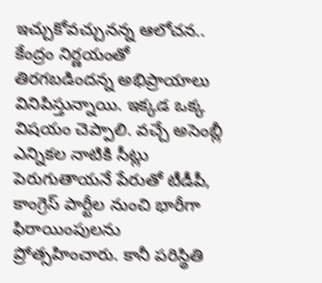ఇచ్చుకోవచ్చునన్న ఆలోచన.. కేంద్రం నిర్ణయంతో తిరగబడిందన్న అభిప్రాయాలు వినిపిస్తున్నాయి. ఇక్కడ ఒక్క విషయం చెప్పాలి. వచ్చే అసెంబ్లీ ఎన్నికల నాటికి సీట్లు పెరుగుతాయనే పేరుతో టీడీపీ, కాంగ్రెస్ పార్టీల నుంచి భారీగా ఫిరాయింపులను ప్రోత్సహించారు. కానీ పరిస్థితి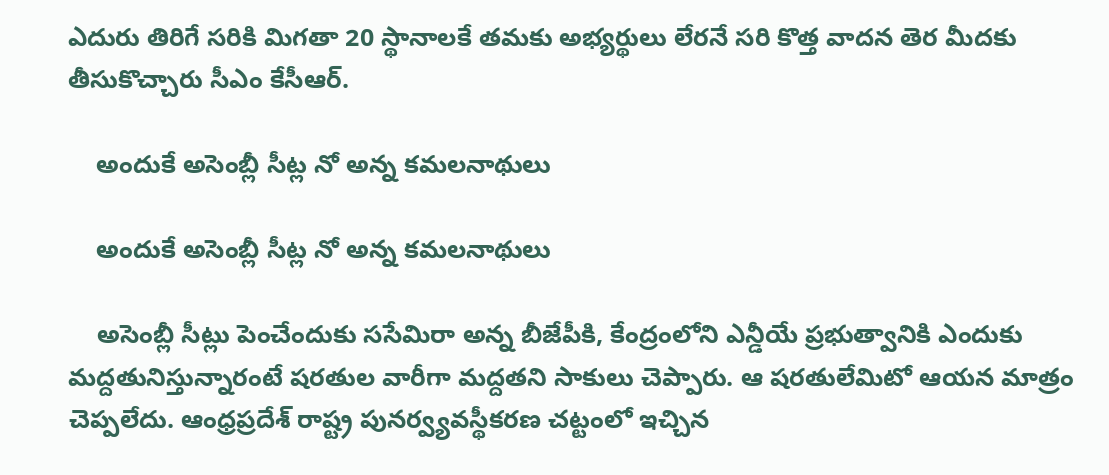ఎదురు తిరిగే సరికి మిగతా 20 స్థానాలకే తమకు అభ్యర్థులు లేరనే సరి కొత్త వాదన తెర మీదకు తీసుకొచ్చారు సీఎం కేసీఆర్.

    అందుకే అసెంబ్లీ సీట్ల నో అన్న కమలనాథులు

    అందుకే అసెంబ్లీ సీట్ల నో అన్న కమలనాథులు

    అసెంబ్లీ సీట్లు పెంచేందుకు ససేమిరా అన్న బీజేపీకి, కేంద్రంలోని ఎన్డీయే ప్రభుత్వానికి ఎందుకు మద్దతునిస్తున్నారంటే షరతుల వారీగా మద్దతని సాకులు చెప్పారు. ఆ షరతులేమిటో ఆయన మాత్రం చెప్పలేదు. ఆంధ్రప్రదేశ్ రాష్ట్ర పునర్వ్యవస్థీకరణ చట్టంలో ఇచ్చిన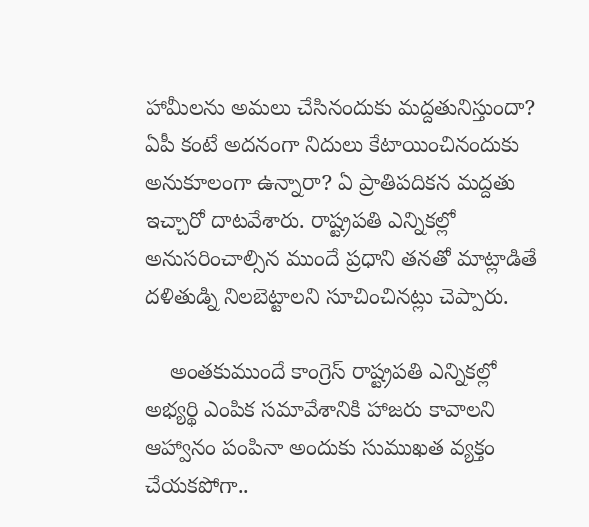హామీలను అమలు చేసినందుకు మద్దతునిస్తుందా? ఏపీ కంటే అదనంగా నిదులు కేటాయించినందుకు అనుకూలంగా ఉన్నారా? ఏ ప్రాతిపదికన మద్దతు ఇచ్చారో దాటవేశారు. రాష్ట్రపతి ఎన్నికల్లో అనుసరించాల్సిన ముందే ప్రధాని తనతో మాట్లాడితే దళితుడ్ని నిలబెట్టాలని సూచించినట్లు చెప్పారు.

    అంతకుముందే కాంగ్రెస్ రాష్ట్రపతి ఎన్నికల్లో అభ్యర్థి ఎంపిక సమావేశానికి హాజరు కావాలని ఆహ్వానం పంపినా అందుకు సుముఖత వ్యక్తం చేయకపోగా..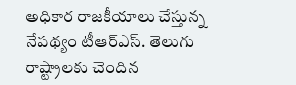అధికార రాజకీయాలు చేస్తున్న నేపథ్యం టీఆర్ఎస్. తెలుగు రాష్ట్రాలకు చెందిన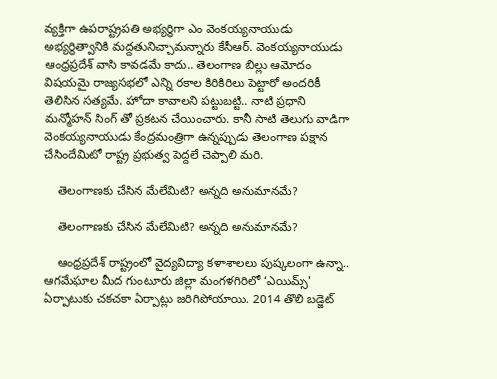వ్యక్తిగా ఉపరాష్ట్రపతి అభ్యర్థిగా ఎం వెంకయ్యనాయుడు అభ్యర్థిత్వానికి మద్దతునిచ్చామన్నారు కేసీఆర్. వెంకయ్యనాయుడు ఆంధ్రప్రదేశ్ వాసి కావడమే కాదు.. తెలంగాణ బిల్లు ఆమోదం విషయమై రాజ్యసభలో ఎన్ని రకాల కిరికిరిలు పెట్టారో అందరికీ తెలిసిన సత్యమే. హోదా కావాలని పట్టుబట్టి.. నాటి ప్రధాని మన్మోహన్ సింగ్ తో ప్రకటన చేయించారు. కానీ సాటి తెలుగు వాడిగా వెంకయ్యనాయుడు కేంద్రమంత్రిగా ఉన్నప్పుడు తెలంగాణ పక్షాన చేసిందేమిటో రాష్ట్ర ప్రభుత్వ పెద్దలే చెప్పాలి మరి.

    తెలంగాణకు చేసిన మేలేమిటి? అన్నది అనుమానమే?

    తెలంగాణకు చేసిన మేలేమిటి? అన్నది అనుమానమే?

    ఆంధ్రప్రదేశ్ రాష్ట్రంలో వైద్యవిద్యా కళాశాలలు పుష్కలంగా ఉన్నా.. ఆగమేఘాల మీద గుంటూరు జిల్లా మంగళగిరిలో ‘ఎయిమ్స్' ఏర్పాటుకు చకచకా ఏర్పాట్లు జరిగిపోయాయి. 2014 తొలి బడ్జెట్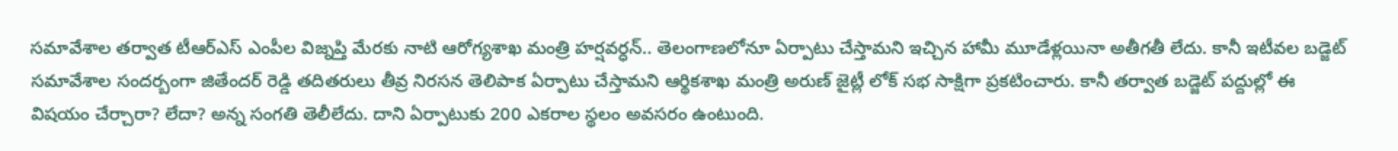సమావేశాల తర్వాత టీఆర్ఎస్ ఎంపీల విజ్నప్తి మేరకు నాటి ఆరోగ్యశాఖ మంత్రి హర్షవర్ధన్.. తెలంగాణలోనూ ఏర్పాటు చేస్తామని ఇచ్చిన హామీ మూడేళ్లయినా అతీగతీ లేదు. కానీ ఇటీవల బడ్జెట్ సమావేశాల సందర్బంగా జితేందర్ రెడ్డి తదితరులు తీవ్ర నిరసన తెలిపాక ఏర్పాటు చేస్తామని ఆర్థికశాఖ మంత్రి అరుణ్ జైట్లీ లోక్ సభ సాక్షిగా ప్రకటించారు. కానీ తర్వాత బడ్జెట్ పద్దుల్లో ఈ విషయం చేర్చారా? లేదా? అన్న సంగతి తెలీలేదు. దాని ఏర్పాటుకు 200 ఎకరాల స్థలం అవసరం ఉంటుంది.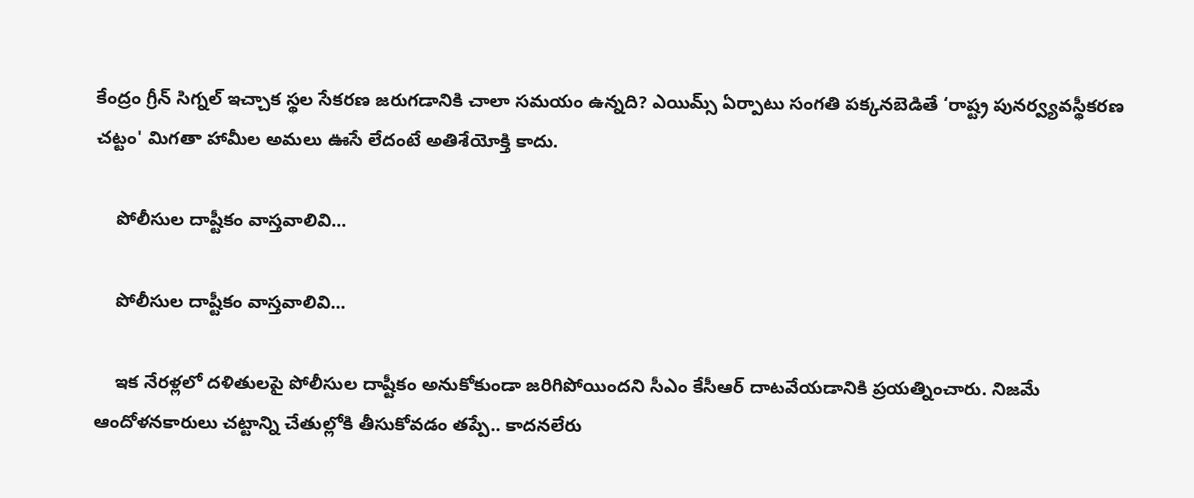కేంద్రం గ్రీన్ సిగ్నల్ ఇచ్చాక స్థల సేకరణ జరుగడానికి చాలా సమయం ఉన్నది? ఎయిమ్స్ ఏర్పాటు సంగతి పక్కనబెడితే ‘రాష్ట్ర పునర్వ్యవస్థీకరణ చట్టం' మిగతా హామీల అమలు ఊసే లేదంటే అతిశేయోక్తి కాదు.

    పోలీసుల దాష్టీకం వాస్తవాలివి...

    పోలీసుల దాష్టీకం వాస్తవాలివి...

    ఇక నేరళ్లలో దళితులపై పోలీసుల దాష్టీకం అనుకోకుండా జరిగిపోయిందని సీఎం కేసీఆర్ దాటవేయడానికి ప్రయత్నించారు. నిజమే ఆందోళనకారులు చట్టాన్ని చేతుల్లోకి తీసుకోవడం తప్పే.. కాదనలేరు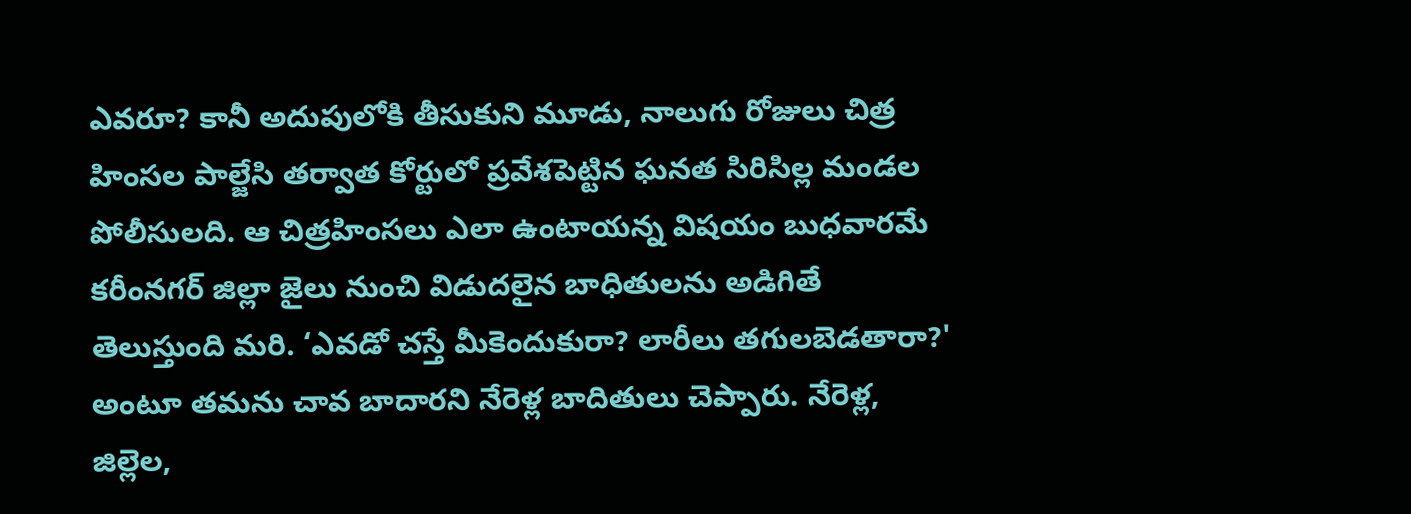ఎవరూ? కానీ అదుపులోకి తీసుకుని మూడు, నాలుగు రోజులు చిత్ర హింసల పాల్జేసి తర్వాత కోర్టులో ప్రవేశపెట్టిన ఘనత సిరిసిల్ల మండల పోలీసులది. ఆ చిత్రహింసలు ఎలా ఉంటాయన్న విషయం బుధవారమే కరీంనగర్ జిల్లా జైలు నుంచి విడుదలైన బాధితులను అడిగితే తెలుస్తుంది మరి. ‘ఎవడో చస్తే మీకెందుకురా? లారీలు తగులబెడతారా?' అంటూ తమను చావ బాదారని నేరెళ్ల బాదితులు చెప్పారు. నేరెళ్ల, జిల్లెల,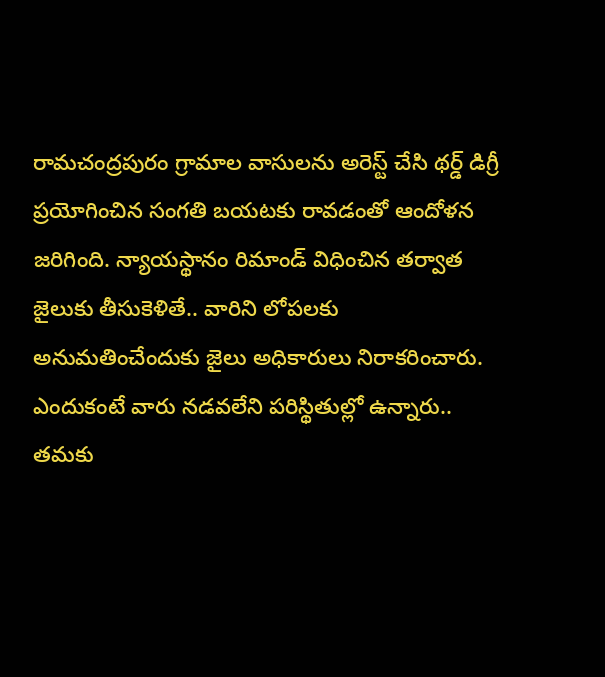రామచంద్రపురం గ్రామాల వాసులను అరెస్ట్ చేసి థర్డ్ డిగ్రీ ప్రయోగించిన సంగతి బయటకు రావడంతో ఆందోళన జరిగింది. న్యాయస్థానం రిమాండ్ విధించిన తర్వాత జైలుకు తీసుకెళితే.. వారిని లోపలకు అనుమతించేందుకు జైలు అధికారులు నిరాకరించారు. ఎందుకంటే వారు నడవలేని పరిస్థితుల్లో ఉన్నారు.. తమకు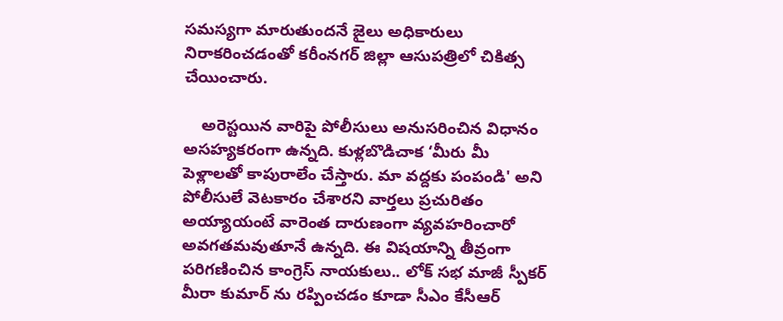సమస్యగా మారుతుందనే జైలు అధికారులు నిరాకరించడంతో కరీంనగర్ జిల్లా ఆసుపత్రిలో చికిత్స చేయించారు.

    అరెస్టయిన వారిపై పోలీసులు అనుసరించిన విధానం అసహ్యకరంగా ఉన్నది. కుళ్లబొడిచాక ‘మీరు మీ పెళ్లాలతో కాపురాలేం చేస్తారు. మా వద్దకు పంపండి' అని పోలీసులే వెటకారం చేశారని వార్తలు ప్రచురితం అయ్యాయంటే వారెంత దారుణంగా వ్యవహరించారో అవగతమవుతూనే ఉన్నది. ఈ విషయాన్ని తీవ్రంగా పరిగణించిన కాంగ్రెస్ నాయకులు.. లోక్ సభ మాజీ స్పీకర్ మీరా కుమార్ ను రప్పించడం కూడా సీఎం కేసీఆర్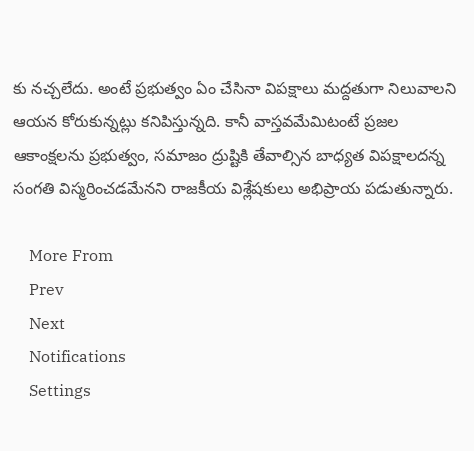కు నచ్చలేదు. అంటే ప్రభుత్వం ఏం చేసినా విపక్షాలు మద్దతుగా నిలువాలని ఆయన కోరుకున్నట్లు కనిపిస్తున్నది. కానీ వాస్తవమేమిటంటే ప్రజల ఆకాంక్షలను ప్రభుత్వం, సమాజం ద్రుష్టికి తేవాల్సిన బాధ్యత విపక్షాలదన్న సంగతి విస్మరించడమేనని రాజకీయ విశ్లేషకులు అభిప్రాయ పడుతున్నారు.

    More From
    Prev
    Next
    Notifications
    Settings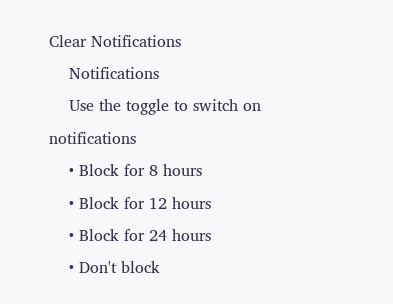Clear Notifications
    Notifications
    Use the toggle to switch on notifications
    • Block for 8 hours
    • Block for 12 hours
    • Block for 24 hours
    • Don't block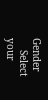Gender
    Select your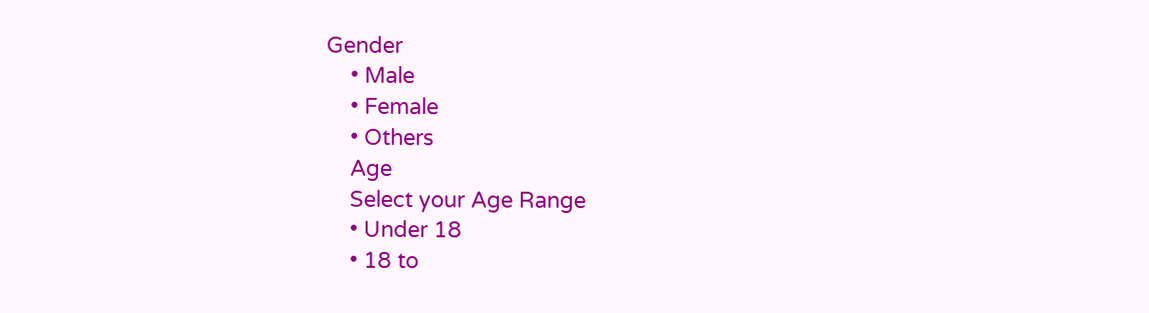Gender
    • Male
    • Female
    • Others
    Age
    Select your Age Range
    • Under 18
    • 18 to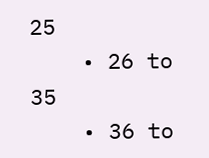25
    • 26 to 35
    • 36 to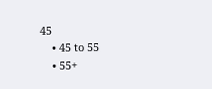45
    • 45 to 55
    • 55+